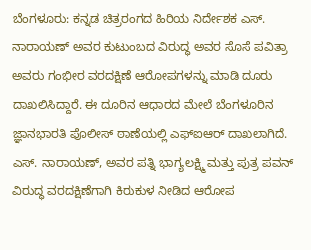ಬೆಂಗಳೂರು: ಕನ್ನಡ ಚಿತ್ರರಂಗದ ಹಿರಿಯ ನಿರ್ದೇಶಕ ಎಸ್. ನಾರಾಯಣ್ ಅವರ ಕುಟುಂಬದ ವಿರುದ್ಧ ಅವರ ಸೊಸೆ ಪವಿತ್ರಾ ಅವರು ಗಂಭೀರ ವರದಕ್ಷಿಣೆ ಆರೋಪಗಳನ್ನು ಮಾಡಿ ದೂರು ದಾಖಲಿಸಿದ್ದಾರೆ. ಈ ದೂರಿನ ಆಧಾರದ ಮೇಲೆ ಬೆಂಗಳೂರಿನ ಜ್ಞಾನಭಾರತಿ ಪೊಲೀಸ್ ಠಾಣೆಯಲ್ಲಿ ಎಫ್ಐಆರ್ ದಾಖಲಾಗಿದೆ. ಎಸ್. ನಾರಾಯಣ್, ಅವರ ಪತ್ನಿ ಭಾಗ್ಯಲಕ್ಷ್ಮಿ ಮತ್ತು ಪುತ್ರ ಪವನ್ ವಿರುದ್ಧ ವರದಕ್ಷಿಣೆಗಾಗಿ ಕಿರುಕುಳ ನೀಡಿದ ಆರೋಪ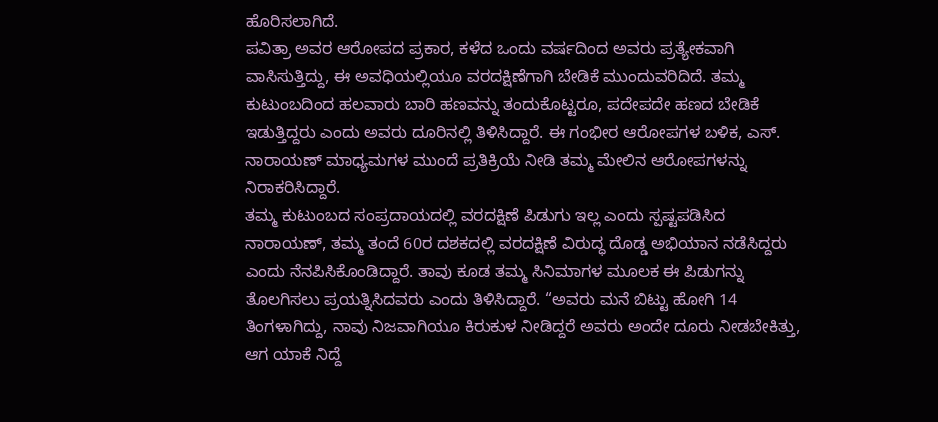ಹೊರಿಸಲಾಗಿದೆ.
ಪವಿತ್ರಾ ಅವರ ಆರೋಪದ ಪ್ರಕಾರ, ಕಳೆದ ಒಂದು ವರ್ಷದಿಂದ ಅವರು ಪ್ರತ್ಯೇಕವಾಗಿ ವಾಸಿಸುತ್ತಿದ್ದು, ಈ ಅವಧಿಯಲ್ಲಿಯೂ ವರದಕ್ಷಿಣೆಗಾಗಿ ಬೇಡಿಕೆ ಮುಂದುವರಿದಿದೆ. ತಮ್ಮ ಕುಟುಂಬದಿಂದ ಹಲವಾರು ಬಾರಿ ಹಣವನ್ನು ತಂದುಕೊಟ್ಟರೂ, ಪದೇಪದೇ ಹಣದ ಬೇಡಿಕೆ ಇಡುತ್ತಿದ್ದರು ಎಂದು ಅವರು ದೂರಿನಲ್ಲಿ ತಿಳಿಸಿದ್ದಾರೆ. ಈ ಗಂಭೀರ ಆರೋಪಗಳ ಬಳಿಕ, ಎಸ್. ನಾರಾಯಣ್ ಮಾಧ್ಯಮಗಳ ಮುಂದೆ ಪ್ರತಿಕ್ರಿಯೆ ನೀಡಿ ತಮ್ಮ ಮೇಲಿನ ಆರೋಪಗಳನ್ನು ನಿರಾಕರಿಸಿದ್ದಾರೆ.
ತಮ್ಮ ಕುಟುಂಬದ ಸಂಪ್ರದಾಯದಲ್ಲಿ ವರದಕ್ಷಿಣೆ ಪಿಡುಗು ಇಲ್ಲ ಎಂದು ಸ್ಪಷ್ಟಪಡಿಸಿದ ನಾರಾಯಣ್, ತಮ್ಮ ತಂದೆ 60ರ ದಶಕದಲ್ಲಿ ವರದಕ್ಷಿಣೆ ವಿರುದ್ಧ ದೊಡ್ಡ ಅಭಿಯಾನ ನಡೆಸಿದ್ದರು ಎಂದು ನೆನಪಿಸಿಕೊಂಡಿದ್ದಾರೆ. ತಾವು ಕೂಡ ತಮ್ಮ ಸಿನಿಮಾಗಳ ಮೂಲಕ ಈ ಪಿಡುಗನ್ನು ತೊಲಗಿಸಲು ಪ್ರಯತ್ನಿಸಿದವರು ಎಂದು ತಿಳಿಸಿದ್ದಾರೆ. “ಅವರು ಮನೆ ಬಿಟ್ಟು ಹೋಗಿ 14 ತಿಂಗಳಾಗಿದ್ದು, ನಾವು ನಿಜವಾಗಿಯೂ ಕಿರುಕುಳ ನೀಡಿದ್ದರೆ ಅವರು ಅಂದೇ ದೂರು ನೀಡಬೇಕಿತ್ತು, ಆಗ ಯಾಕೆ ನಿದ್ದೆ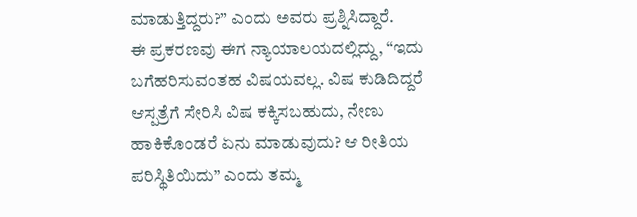ಮಾಡುತ್ತಿದ್ದರು?” ಎಂದು ಅವರು ಪ್ರಶ್ನಿಸಿದ್ದಾರೆ.
ಈ ಪ್ರಕರಣವು ಈಗ ನ್ಯಾಯಾಲಯದಲ್ಲಿದ್ದು, “ಇದು ಬಗೆಹರಿಸುವಂತಹ ವಿಷಯವಲ್ಲ. ವಿಷ ಕುಡಿದಿದ್ದರೆ ಆಸ್ಪತ್ರೆಗೆ ಸೇರಿಸಿ ವಿಷ ಕಕ್ಕಿಸಬಹುದು, ನೇಣು ಹಾಕಿಕೊಂಡರೆ ಏನು ಮಾಡುವುದು? ಆ ರೀತಿಯ ಪರಿಸ್ಥಿತಿಯಿದು” ಎಂದು ತಮ್ಮ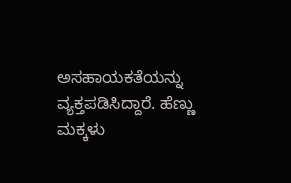ಅಸಹಾಯಕತೆಯನ್ನು ವ್ಯಕ್ತಪಡಿಸಿದ್ದಾರೆ. ಹೆಣ್ಣು ಮಕ್ಕಳು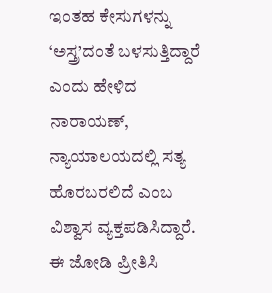ಇಂತಹ ಕೇಸುಗಳನ್ನು ‘ಅಸ್ತ್ರ’ದಂತೆ ಬಳಸುತ್ತಿದ್ದಾರೆ ಎಂದು ಹೇಳಿದ ನಾರಾಯಣ್, ನ್ಯಾಯಾಲಯದಲ್ಲಿ ಸತ್ಯ ಹೊರಬರಲಿದೆ ಎಂಬ ವಿಶ್ವಾಸ ವ್ಯಕ್ತಪಡಿಸಿದ್ದಾರೆ. ಈ ಜೋಡಿ ಪ್ರೀತಿಸಿ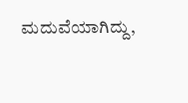ಮದುವೆಯಾಗಿದ್ದು,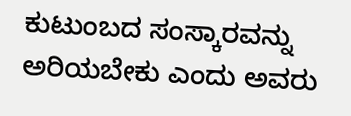ಕುಟುಂಬದ ಸಂಸ್ಕಾರವನ್ನು ಅರಿಯಬೇಕು ಎಂದು ಅವರು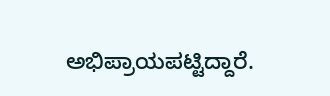ಅಭಿಪ್ರಾಯಪಟ್ಟಿದ್ದಾರೆ.